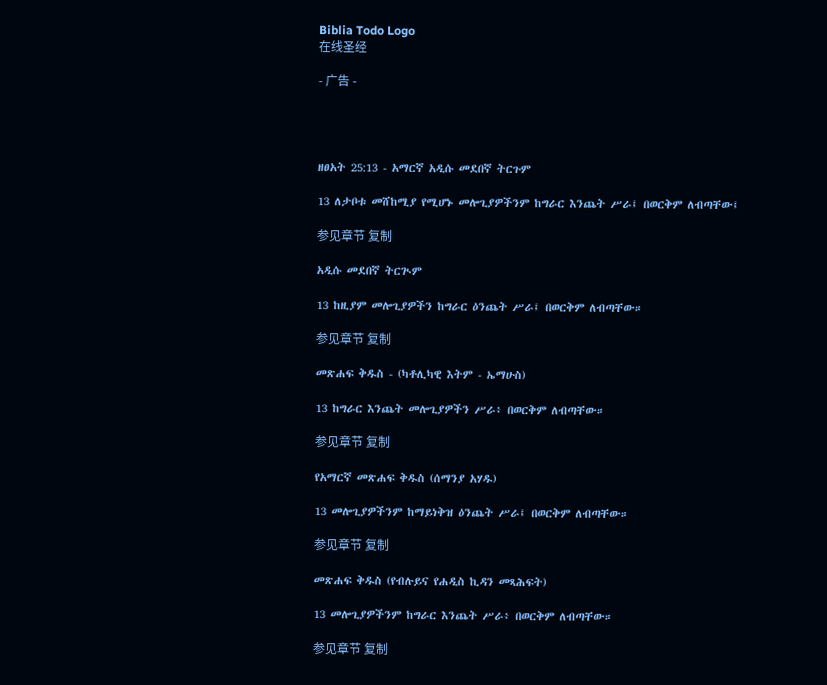Biblia Todo Logo
在线圣经

- 广告 -




ዘፀአት 25:13 - አማርኛ አዲሱ መደበኛ ትርጉም

13 ለታቦቱ መሸከሚያ የሚሆኑ መሎጊያዎችንም ከግራር እንጨት ሥራ፤ በወርቅም ለብጣቸው፤

参见章节 复制

አዲሱ መደበኛ ትርጒም

13 ከዚያም መሎጊያዎችን ከግራር ዕንጨት ሥራ፤ በወርቅም ለብጣቸው።

参见章节 复制

መጽሐፍ ቅዱስ - (ካቶሊካዊ እትም - ኤማሁስ)

13 ከግራር እንጨት መሎጊያዎችን ሥራ፥ በወርቅም ለብጣቸው።

参见章节 复制

የአማርኛ መጽሐፍ ቅዱስ (ሰማንያ አሃዱ)

13 መሎጊያዎችንም ከማይነቅዝ ዕንጨት ሥራ፤ በወርቅም ለብጣቸው።

参见章节 复制

መጽሐፍ ቅዱስ (የብሉይና የሐዲስ ኪዳን መጻሕፍት)

13 መሎጊያዎችንም ከግራር እንጨት ሥራ፥ በወርቅም ለብጣቸው።

参见章节 复制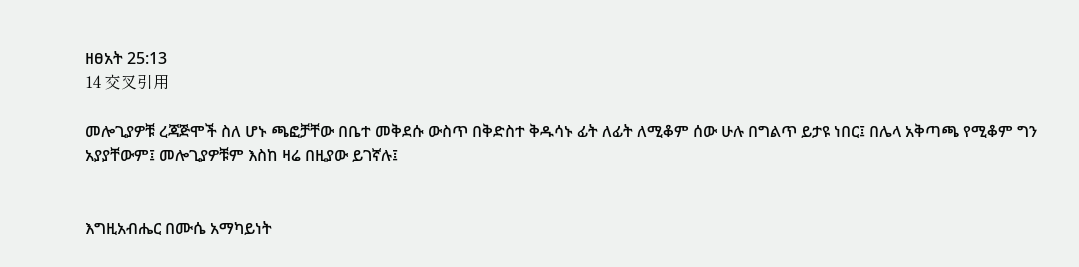ዘፀአት 25:13
14 交叉引用

መሎጊያዎቹ ረጃጅሞች ስለ ሆኑ ጫፎቻቸው በቤተ መቅደሱ ውስጥ በቅድስተ ቅዱሳኑ ፊት ለፊት ለሚቆም ሰው ሁሉ በግልጥ ይታዩ ነበር፤ በሌላ አቅጣጫ የሚቆም ግን አያያቸውም፤ መሎጊያዎቹም እስከ ዛሬ በዚያው ይገኛሉ፤


እግዚአብሔር በሙሴ አማካይነት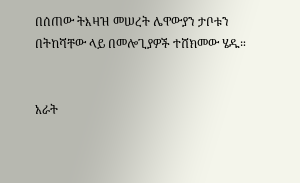በሰጠው ትእዛዝ መሠረት ሌዋውያን ታቦቱን በትከሻቸው ላይ በመሎጊያዎች ተሸክመው ሄዱ።


አራት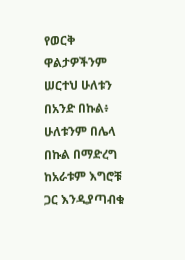የወርቅ ዋልታዎችንም ሠርተህ ሁለቱን በአንድ በኩል፥ ሁለቱንም በሌላ በኩል በማድረግ ከአራቱም እግሮቹ ጋር እንዲያጣብቁ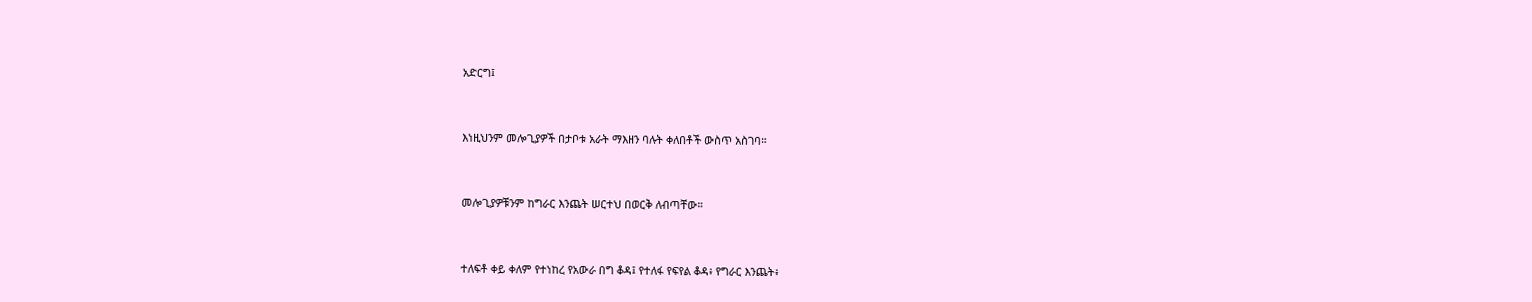አድርግ፤


እነዚህንም መሎጊያዎች በታቦቱ አራት ማእዘን ባሉት ቀለበቶች ውስጥ አስገባ።


መሎጊያዎቹንም ከግራር እንጨት ሠርተህ በወርቅ ለብጣቸው።


ተለፍቶ ቀይ ቀለም የተነከረ የአውራ በግ ቆዳ፤ የተለፋ የፍየል ቆዳ፥ የግራር እንጨት፥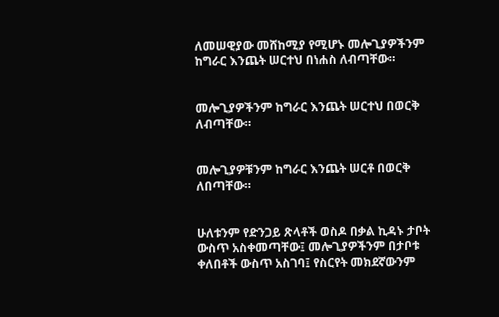ለመሠዊያው መሸከሚያ የሚሆኑ መሎጊያዎችንም ከግራር እንጨት ሠርተህ በነሐስ ለብጣቸው።


መሎጊያዎችንም ከግራር እንጨት ሠርተህ በወርቅ ለብጣቸው።


መሎጊያዎቹንም ከግራር እንጨት ሠርቶ በወርቅ ለበጣቸው።


ሁለቱንም የድንጋይ ጽላቶች ወስዶ በቃል ኪዳኑ ታቦት ውስጥ አስቀመጣቸው፤ መሎጊያዎችንም በታቦቱ ቀለበቶች ውስጥ አስገባ፤ የስርየት መክደኛውንም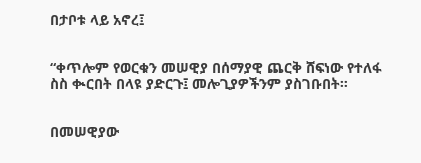በታቦቱ ላይ አኖረ፤


“ቀጥሎም የወርቁን መሠዊያ በሰማያዊ ጨርቅ ሸፍነው የተለፋ ስስ ቊርበት በላዩ ያድርጉ፤ መሎጊያዎችንም ያስገቡበት።


በመሠዊያው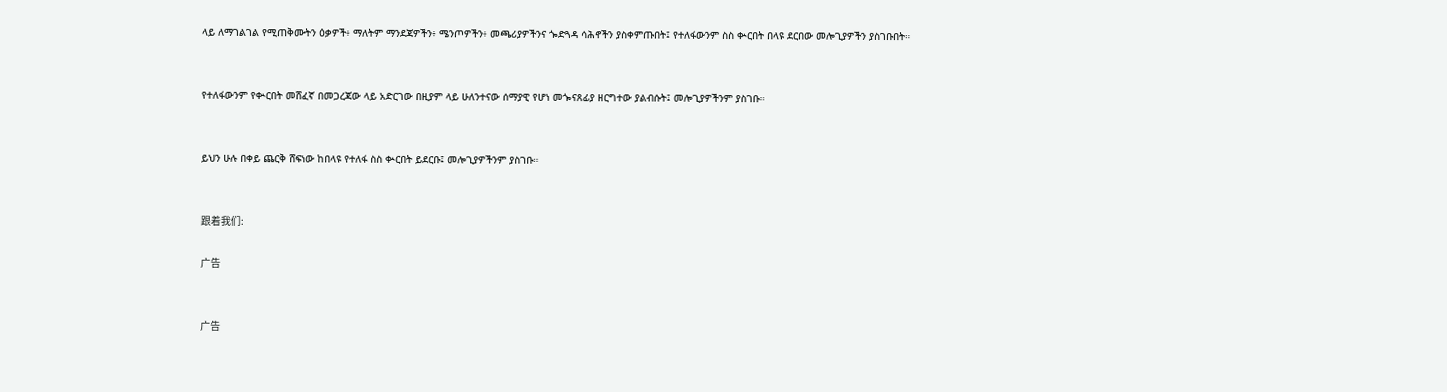ላይ ለማገልገል የሚጠቅሙትን ዕቃዎች፥ ማለትም ማንደጃዎችን፥ ሜንጦዎችን፥ መጫሪያዎችንና ጐድጓዳ ሳሕኖችን ያስቀምጡበት፤ የተለፋውንም ስስ ቊርበት በላዩ ደርበው መሎጊያዎችን ያስገቡበት።


የተለፋውንም የቊርበት መሸፈኛ በመጋረጃው ላይ አድርገው በዚያም ላይ ሁለንተናው ሰማያዊ የሆነ መጐናጸፊያ ዘርግተው ያልብሱት፤ መሎጊያዎችንም ያስገቡ።


ይህን ሁሉ በቀይ ጨርቅ ሸፍነው ከበላዩ የተለፋ ስስ ቊርበት ይደርቡ፤ መሎጊያዎችንም ያስገቡ።


跟着我们:

广告


广告